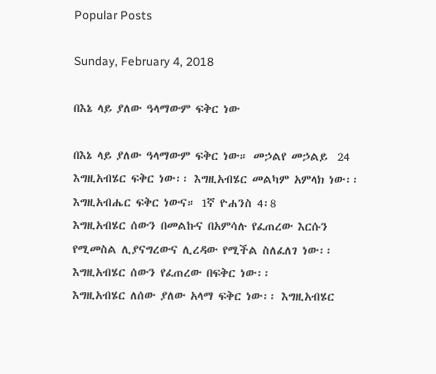Popular Posts

Sunday, February 4, 2018

በእኔ ላይ ያለው ዓላማውም ፍቅር ነው

በእኔ ላይ ያለው ዓላማውም ፍቅር ነው። መኃልየ መኃልይ  24
እግዚአብሄር ፍቅር ነው፡፡ እግዚአብሄር መልካም አምላክ ነው፡፡
እግዚአብሔር ፍቅር ነውና። 1ኛ ዮሐንስ 4፡8
እግዚአብሄር ሰውን በመልኩና በአምሳሉ የፈጠረው እርሱን የሚመስል ሊያናግረውና ሊረዳው የሚችል ስለፈለገ ነው፡፡ እግዚአብሄር ሰውን የፈጠረው በፍቅር ነው፡፡
እግዚአብሄር ለሰው ያለው አላማ ፍቅር ነው፡፡ እግዚአብሄር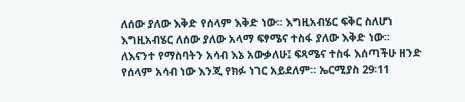ለሰው ያለው እቅድ የሰላም እቅድ ነው፡፡ እግዚአብሄር ፍቅር ስለሆነ እግዚአብሄር ለሰው ያለው አላማ ፍፃሜና ተስፋ ያለው እቅድ ነው፡፡
ለእናንተ የማስባትን አሳብ እኔ አውቃለሁ፤ ፍጻሜና ተስፋ እሰጣችሁ ዘንድ የሰላም አሳብ ነው እንጂ የክፉ ነገር አይደለም። ኤርሚያስ 29፡11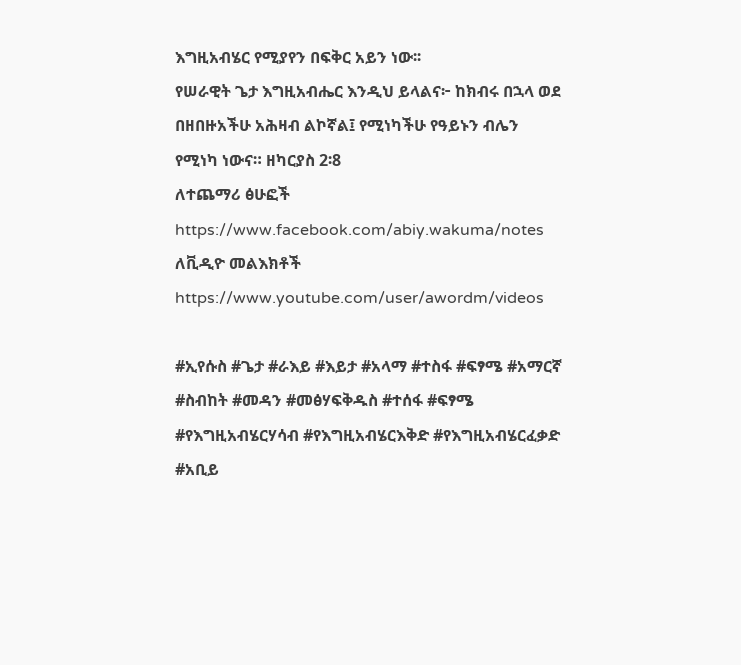እግዚአብሄር የሚያየን በፍቅር አይን ነው፡፡
የሠራዊት ጌታ እግዚአብሔር እንዲህ ይላልና፦ ከክብሩ በኋላ ወደ በዘበዙአችሁ አሕዛብ ልኮኛል፤ የሚነካችሁ የዓይኑን ብሌን የሚነካ ነውና። ዘካርያስ 2፡8
ለተጨማሪ ፅሁፎች https://www.facebook.com/abiy.wakuma/notes
ለቪዲዮ መልእክቶች https://www.youtube.com/user/awordm/videos

#ኢየሱስ #ጌታ #ራእይ #እይታ #አላማ #ተስፋ #ፍፃሜ #አማርኛ #ስብከት #መዳን #መፅሃፍቅዱስ #ተሰፋ #ፍፃሜ #የእግዚአብሄርሃሳብ #የእግዚአብሄርእቅድ #የእግዚአብሄርፈቃድ #አቢይ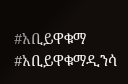#አቢይዋቁማ #አቢይዋቁማዲንሳ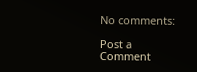No comments:

Post a Comment